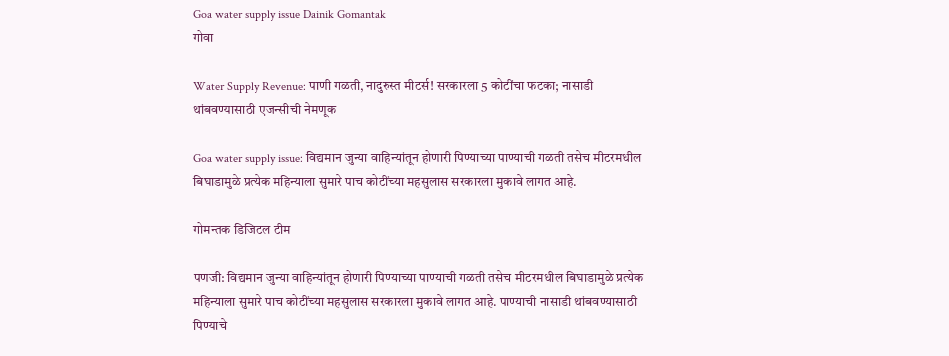Goa water supply issue Dainik Gomantak
गोवा

Water Supply Revenue: पाणी गळती, नादुरुस्त मीटर्स! सरकारला 5 कोटींचा फटका; नासाडी थांबवण्यासाठी एजन्सीची नेमणूक

Goa water supply issue: विद्यमान जुन्‍या वाहिन्‍यांतून होणारी पिण्‍याच्‍या पाण्‍याची गळती तसेच मीटरमधील बिघाडामुळे प्रत्‍येक महिन्‍याला सुमारे पाच कोटींच्‍या महसुलास सरकारला मुकावे लागत आहे.

गोमन्तक डिजिटल टीम

पणजी: विद्यमान जुन्‍या वाहिन्‍यांतून होणारी पिण्‍याच्‍या पाण्‍याची गळती तसेच मीटरमधील बिघाडामुळे प्रत्‍येक महिन्‍याला सुमारे पाच कोटींच्‍या महसुलास सरकारला मुकावे लागत आहे. पाण्‍याची नासाडी थांबवण्‍यासाठी पिण्याचे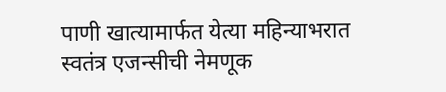पाणी खात्‍यामार्फत येत्‍या महिन्‍याभरात स्‍वतंत्र एजन्‍सीची नेमणूक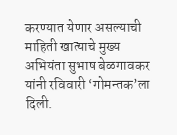करण्‍यात येणार असल्‍याची माहिती खात्‍याचे मुख्‍य अभियंता सुभाष बेळगावकर यांनी रविवारी ‘गोमन्‍तक’ला दिली.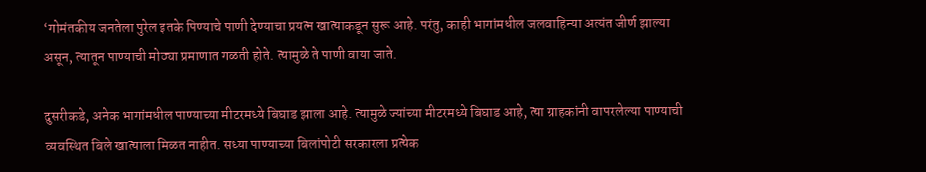‘गोमंतकीय जनतेला पुरेल इतके पिण्‍याचे पाणी देण्‍याचा प्रयत्‍न खात्‍याकडून सुरू आहे. परंतु, काही भागांमधील जलवाहिन्‍या अत्यंत जीर्ण झाल्‍या असून, त्‍यातून पाण्‍याची मोठ्या प्रमाणात गळती होते. त्‍यामुळे ते पाणी वाया जाते.

दुसरीकडे, अनेक भागांमधील पाण्‍याच्‍या मीटरमध्‍ये बिघाड झाला आहे. त्‍यामुळे ज्यांच्‍या मीटरमध्ये बिघाड आहे, त्‍या ग्राहकांनी वापरलेल्‍या पाण्‍याची व्यवस्थित बिले खात्‍याला मिळत नाहीत. सध्‍या पाण्‍याच्‍या बिलांपोटी सरकारला प्रत्‍येक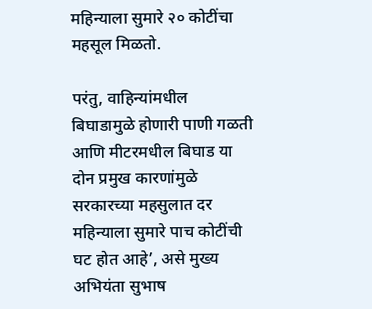महिन्‍याला सुमारे २० कोटींचा महसूल मिळतो.

परंतु, वाहिन्‍यांमधील बिघाडामुळे होणारी पाणी गळती आणि मीटरमधील बिघाड या दोन प्रमुख कारणांमुळे सरकारच्‍या महसुलात दर महिन्‍याला सुमारे पाच कोटींची घट होत आहे’, असे मुख्य अभियंता सुभाष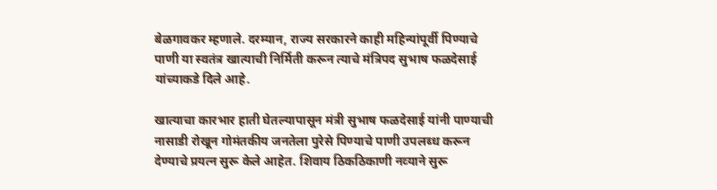बेळगावकर म्‍हणाले. दरम्‍यान, राज्‍य सरकारने काही महिन्‍यांपूर्वी पिण्‍याचे पाणी या स्‍वतंत्र खात्‍याची निर्मिती करून त्याचे मंत्रिपद सुभाष फळदेसाई यांच्‍याकडे दिले आहे.

खात्‍याचा कारभार हाती घेतल्‍यापासून मंत्री सुभाष फळदेसाई यांनी पाण्‍याची नासाडी रोखून गोमंतकीय जनतेला पुरेसे पिण्‍याचे पाणी उपलब्‍ध करून देण्‍याचे प्रयत्‍न सुरू केले आहेत. शिवाय ठिकठिकाणी नव्‍याने सुरू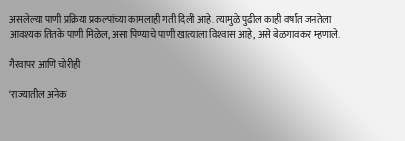असलेल्‍या पाणी प्रक्रिया प्रकल्‍पांच्या कामलाही गती दिली आहे. त्‍यामुळे पुढील काही वर्षांत जनतेला आवश्‍‍यक तितके पाणी मिळेल, असा पिण्याचे पाणी खात्याला विश्‍‍वास आहे, असे बेळगावकर म्हणाले.

गैरवापर आणि चोरीही

‘राज्‍यातील अनेक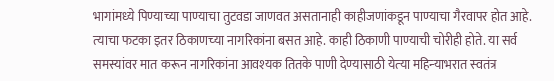भागांमध्‍ये पिण्‍याच्‍या पाण्‍याचा तुटवडा जाणवत असतानाही काहीजणांकडून पाण्‍याचा गैरवापर होत आहे. त्‍याचा फटका इतर ठिकाणच्‍या नागरिकांना बसत आहे. काही ठिकाणी पाण्‍याची चोरीही होते. या सर्व समस्‍यांवर मात करून नागरिकांना आवश्‍‍यक तितके पाणी देण्‍यासाठी येत्‍या महिन्‍याभरात स्‍वतंत्र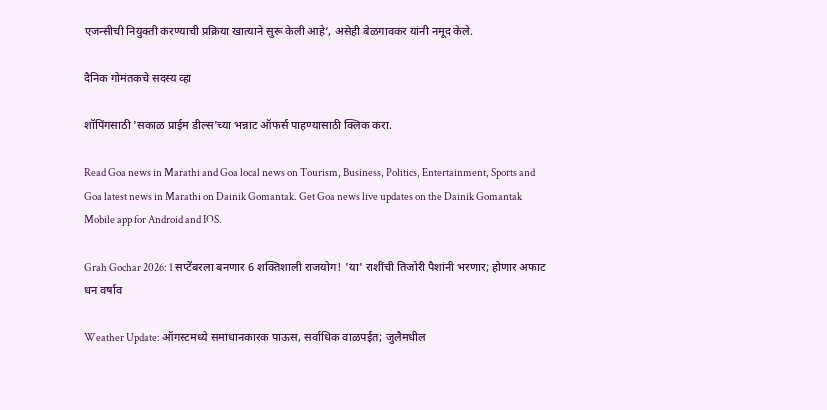एजन्‍सीची नियुक्ती करण्‍याची प्रक्रिया खात्‍याने सुरू केली आहे’, असेही बेळगावकर यांनी नमूद केले.

दैनिक गोमंतकचे सदस्य व्हा

शॉपिंगसाठी 'सकाळ प्राईम डील्स'च्या भन्नाट ऑफर्स पाहण्यासाठी क्लिक करा.

Read Goa news in Marathi and Goa local news on Tourism, Business, Politics, Entertainment, Sports and Goa latest news in Marathi on Dainik Gomantak. Get Goa news live updates on the Dainik Gomantak Mobile app for Android and IOS.

Grah Gochar 2026: 1 सप्टेंबरला बनणार 6 शक्तिशाली राजयोग! 'या' राशींची तिजोरी पैशांनी भरणार; होणार अफाट धन वर्षाव

Weather Update: ऑगस्टमध्ये समाधानकारक पाऊस, सर्वाधिक वाळपईत; जुलैमधील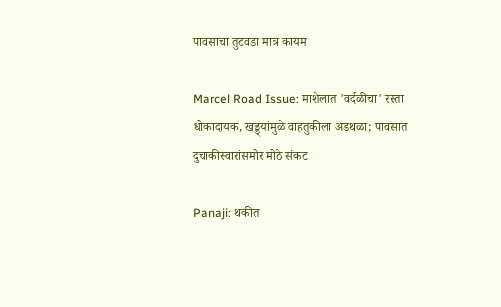पावसाचा तुटवडा मात्र कायम

Marcel Road Issue: माशेलात 'वर्दळीचा' रस्ता धोकादायक, खड्ड्यांमुळे वाहतुकीला अडथळा; पावसात दुचाकीस्वारांसमोर मोठे संकट

Panaji: थकीत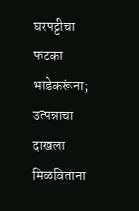घरपट्टीचा फटका भाडेकरूंना; उत्पन्नाचा दाखला मिळविताना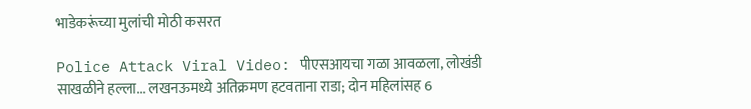भाडेकरूंच्या मुलांची मोठी कसरत

Police Attack Viral Video: पीएसआयचा गळा आवळला, लोखंडी साखळीने हल्ला... लखनऊमध्ये अतिक्रमण हटवताना राडा; दोन महिलांसह 6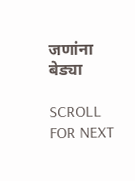जणांना बेड्या

SCROLL FOR NEXT